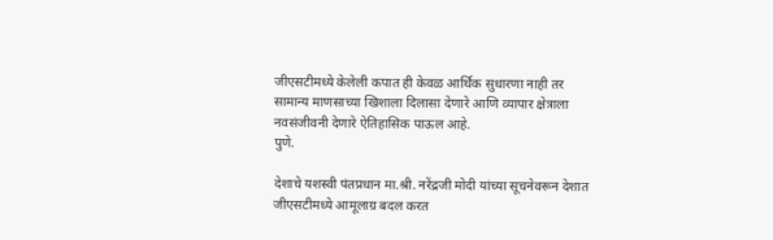जीएसटीमध्ये केलेली कपात ही केवळ आर्थिक सुधारणा नाही तर सामान्य माणसाच्या खिशाला दिलासा देणारे आणि व्यापार क्षेत्राला नवसंजीवनी देणारे ऐतिहासिक पाऊल आहे.
पुणे.

देशाचे यशस्वी पंतप्रधान मा.श्री. नरेंद्रजी मोदी यांच्या सूचनेवरून देशात जीएसटीमध्ये आमूलाग्र बदल करत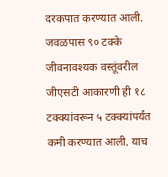दरकपात करण्यात आली. जवळपास ९० टक्के जीवनावश्यक वस्तूंवरील जीएसटी आकारणी ही १८ टक्क्यांवरून ५ टक्क्यांपर्यंत कमी करण्यात आली. याच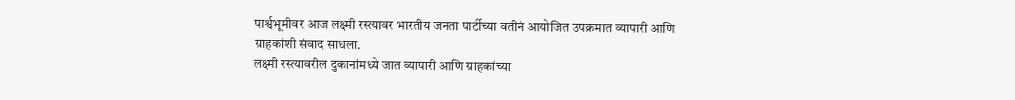पार्श्वभूमीवर आज लक्ष्मी रस्त्यावर भारतीय जनता पार्टीच्या वतीनं आयोजित उपक्रमात व्यापारी आणि ग्राहकांशी संवाद साधला.
लक्ष्मी रस्त्यावरील दुकानांमध्ये जात व्यापारी आणि ग्राहकांच्या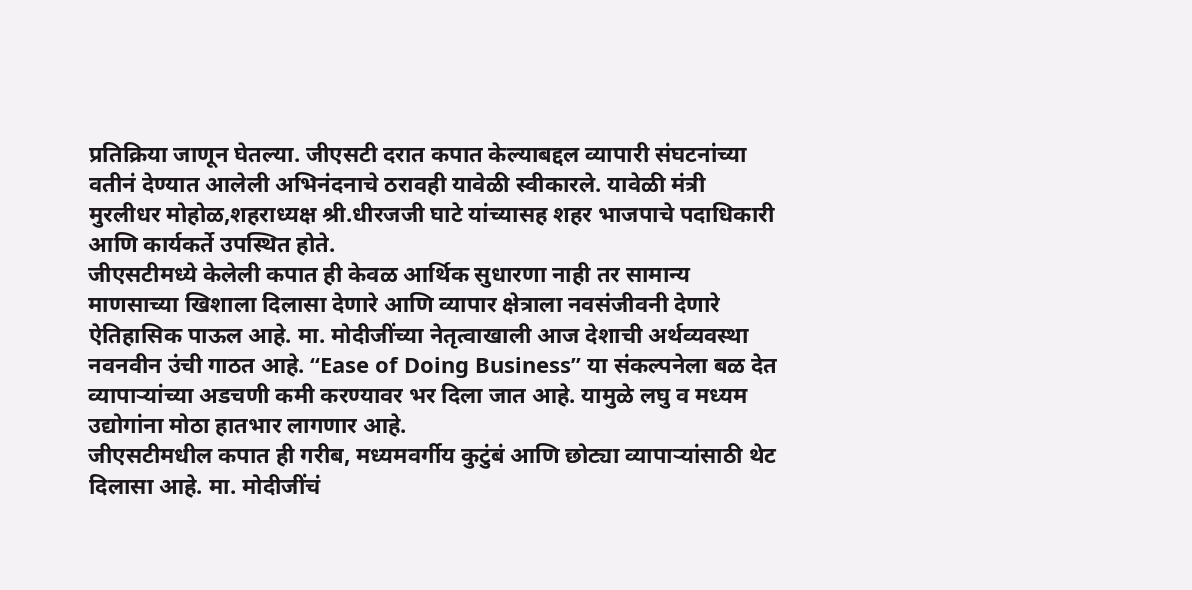प्रतिक्रिया जाणून घेतल्या. जीएसटी दरात कपात केल्याबद्दल व्यापारी संघटनांच्या वतीनं देण्यात आलेली अभिनंदनाचे ठरावही यावेळी स्वीकारले. यावेळी मंत्री मुरलीधर मोहोळ,शहराध्यक्ष श्री.धीरजजी घाटे यांच्यासह शहर भाजपाचे पदाधिकारी आणि कार्यकर्ते उपस्थित होते.
जीएसटीमध्ये केलेली कपात ही केवळ आर्थिक सुधारणा नाही तर सामान्य माणसाच्या खिशाला दिलासा देणारे आणि व्यापार क्षेत्राला नवसंजीवनी देणारे ऐतिहासिक पाऊल आहे. मा. मोदीजींच्या नेतृत्वाखाली आज देशाची अर्थव्यवस्था नवनवीन उंची गाठत आहे. “Ease of Doing Business” या संकल्पनेला बळ देत व्यापाऱ्यांच्या अडचणी कमी करण्यावर भर दिला जात आहे. यामुळे लघु व मध्यम उद्योगांना मोठा हातभार लागणार आहे.
जीएसटीमधील कपात ही गरीब, मध्यमवर्गीय कुटुंबं आणि छोट्या व्यापाऱ्यांसाठी थेट दिलासा आहे. मा. मोदीजींचं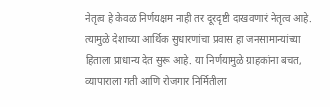नेतृत्व हे केवळ निर्णयक्षम नाही तर दूरदृष्टी दाखवणारं नेतृत्व आहे. त्यामुळे देशाच्या आर्थिक सुधारणांचा प्रवास हा जनसामान्यांच्या हिताला प्राधान्य देत सुरू आहे. या निर्णयामुळे ग्राहकांना बचत, व्यापाराला गती आणि रोजगार निर्मितीला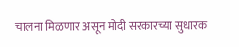चालना मिळणार असून मोदी सरकारच्या सुधारक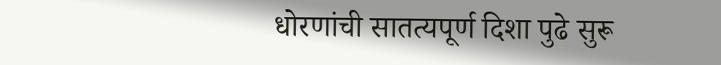धोरणांची सातत्यपूर्ण दिशा पुढे सुरू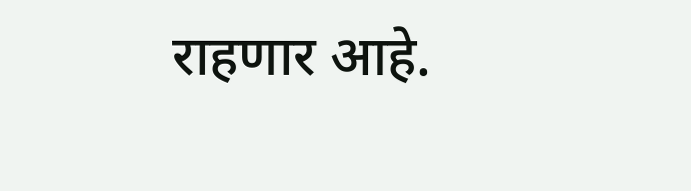राहणार आहे.